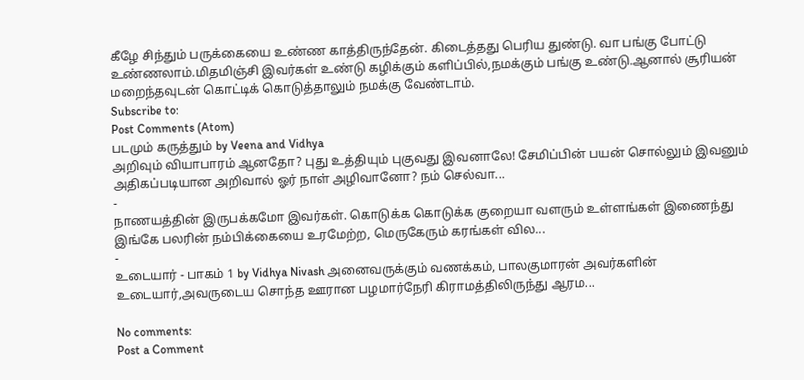கீழே சிந்தும் பருக்கையை உண்ண காத்திருந்தேன். கிடைத்தது பெரிய துண்டு. வா பங்கு போட்டு உண்ணலாம்.மிதமிஞ்சி இவர்கள் உண்டு கழிக்கும் களிப்பில்,நமக்கும் பங்கு உண்டு.ஆனால் சூரியன் மறைந்தவுடன் கொட்டிக் கொடுத்தாலும் நமக்கு வேண்டாம்.
Subscribe to:
Post Comments (Atom)
படமும் கருத்தும் by Veena and Vidhya
அறிவும் வியாபாரம் ஆனதோ? புது உத்தியும் புகுவது இவனாலே! சேமிப்பின் பயன் சொல்லும் இவனும் அதிகப்படியான அறிவால் ஓர் நாள் அழிவானோ? நம் செல்வா...
-
நாணயத்தின் இருபக்கமோ இவர்கள். கொடுக்க கொடுக்க குறையா வளரும் உள்ளங்கள் இணைந்து இங்கே பலரின் நம்பிக்கையை உரமேற்ற, மெருகேரும் கரங்கள் வில...
-
உடையார் - பாகம் 1 by Vidhya Nivash அனைவருக்கும் வணக்கம், பாலகுமாரன் அவர்களின் உடையார்,அவருடைய சொந்த ஊரான பழமார்நேரி கிராமத்திலிருந்து ஆரம...

No comments:
Post a Comment